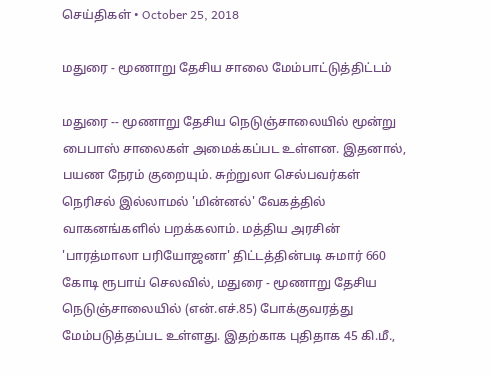செய்திகள் • October 25, 2018

மதுரை - மூணாறு தேசிய சாலை மேம்பாட்டுத்திட்டம்

மதுரை -- மூணாறு தேசிய நெடுஞ்சாலையில் மூன்று பைபாஸ் சாலைகள் அமைக்கப்பட உள்ளன. இதனால், பயண நேரம் குறையும். சுற்றுலா செல்பவர்கள் நெரிசல் இல்லாமல் 'மின்னல்' வேகத்தில் வாகனங்களில் பறக்கலாம். மத்திய அரசின் 'பாரத்மாலா பரியோஜனா' திட்டத்தின்படி சுமார் 660 கோடி ரூபாய் செலவில், மதுரை - மூணாறு தேசிய நெடுஞ்சாலையில் (என்.எச்.85) போக்குவரத்து மேம்படுத்தப்பட உள்ளது. இதற்காக புதிதாக 45 கி.மீ.,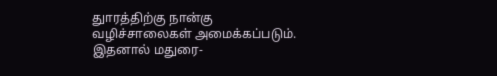துாரத்திற்கு நான்கு வழிச்சாலைகள் அமைக்கப்படும். இதனால் மதுரை-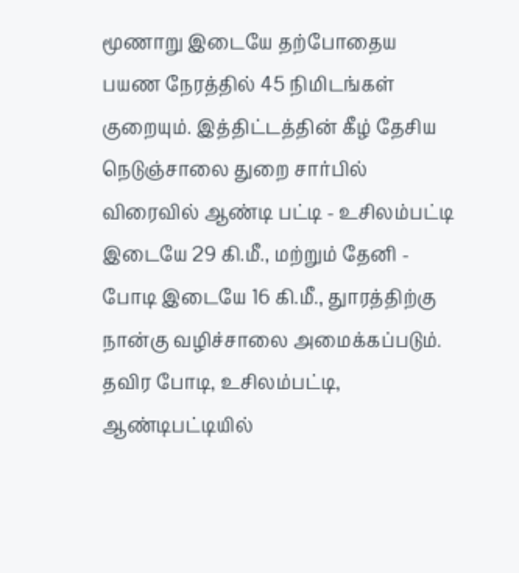மூணாறு இடையே தற்போதைய பயண நேரத்தில் 45 நிமிடங்கள் குறையும். இத்திட்டத்தின் கீழ் தேசிய நெடுஞ்சாலை துறை சார்பில் விரைவில் ஆண்டி பட்டி - உசிலம்பட்டி இடையே 29 கி.மீ., மற்றும் தேனி - போடி இடையே 16 கி.மீ., துாரத்திற்கு நான்கு வழிச்சாலை அமைக்கப்படும்.
தவிர போடி, உசிலம்பட்டி, ஆண்டிபட்டியில்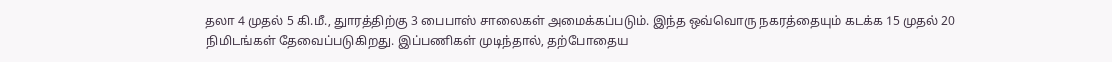தலா 4 முதல் 5 கி.மீ., துாரத்திற்கு 3 பைபாஸ் சாலைகள் அமைக்கப்படும். இந்த ஒவ்வொரு நகரத்தையும் கடக்க 15 முதல் 20 நிமிடங்கள் தேவைப்படுகிறது. இப்பணிகள் முடிந்தால், தற்போதைய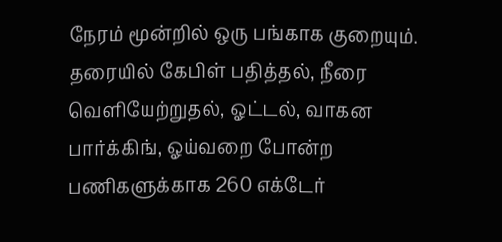நேரம் மூன்றில் ஒரு பங்காக குறையும். தரையில் கேபிள் பதித்தல், நீரை வெளியேற்றுதல், ஓட்டல், வாகன பார்க்கிங், ஓய்வறை போன்ற பணிகளுக்காக 260 எக்டேர்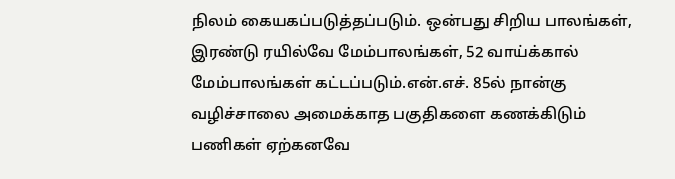நிலம் கையகப்படுத்தப்படும். ஒன்பது சிறிய பாலங்கள், இரண்டு ரயில்வே மேம்பாலங்கள், 52 வாய்க்கால் மேம்பாலங்கள் கட்டப்படும்.என்.எச். 85ல் நான்கு வழிச்சாலை அமைக்காத பகுதிகளை கணக்கிடும் பணிகள் ஏற்கனவே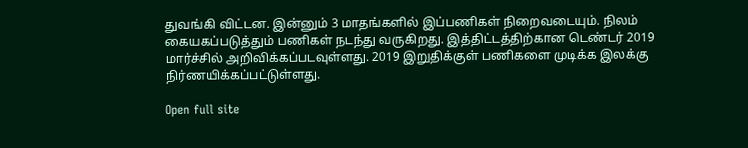துவங்கி விட்டன. இன்னும் 3 மாதங்களில் இப்பணிகள் நிறைவடையும். நிலம் கையகப்படுத்தும் பணிகள் நடந்து வருகிறது. இத்திட்டத்திற்கான டெண்டர் 2019 மார்ச்சில் அறிவிக்கப்படவுள்ளது. 2019 இறுதிக்குள் பணிகளை முடிக்க இலக்கு நிர்ணயிக்கப்பட்டுள்ளது.

Open full site